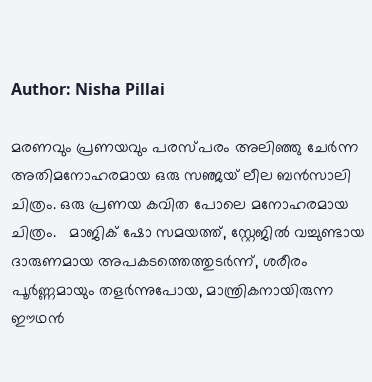Author: Nisha Pillai

മരണവും പ്രണയവും പരസ്പരം അലിഞ്ഞു ചേർന്ന അതിമനോഹരമായ ഒരു സഞ്ജയ് ലീല ബൻസാലി ചിത്രം. ഒരു പ്രണയ കവിത പോലെ മനോഹരമായ ചിത്രം.   മാജിക് ഷോ സമയത്ത്, സ്റ്റേജിൽ വച്ചുണ്ടായ ദാരുണമായ അപകടത്തെത്തുടർന്ന്, ശരീരം പൂർണ്ണമായും തളർന്നുപോയ, മാന്ത്രികനായിരുന്ന ഈഥൻ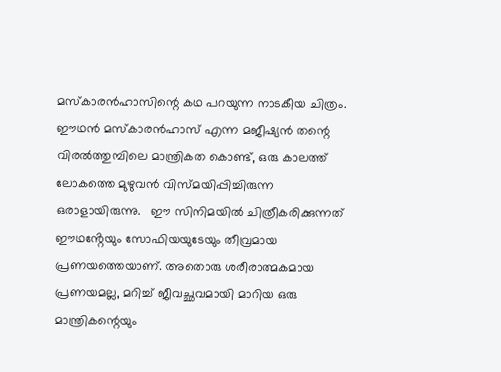മസ്‌കാരൻഹാസിന്റെ കഥ പറയുന്ന നാടകീയ ചിത്രം. ഈഥൻ മസ്കാരൻഹാസ് എന്ന മജീഷ്യൻ തന്റെ വിരൽത്തുമ്പിലെ മാന്ത്രികത കൊണ്ട്, ഒരു കാലത്ത് ലോകത്തെ മുഴുവൻ വിസ്മയിപ്പിച്ചിരുന്ന ഒരാളായിരുന്നു.   ഈ സിനിമയിൽ ചിത്രീകരിക്കുന്നത് ഈഥൻ്റേയും സോഫിയയുടേയും തീവ്രമായ പ്രണയത്തെയാണ്. അതൊരു ശരീരാത്മകമായ പ്രണയമല്ല, മറിച്ച് ജീവച്ഛവമായി മാറിയ ഒരു മാന്ത്രികന്റെയും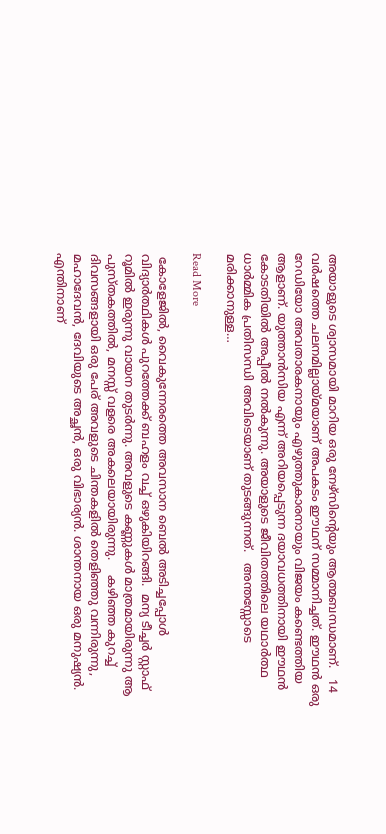അയാളുടെ ശ്വാസമായി മാറിയ ഒരു നേഴ്സിന്റെയും ആത്മബന്ധമാണ്.   14 വർഷത്തെ ചലനമില്ലായ്മയാണ് അപകടം ഈഥന് സമ്മാനിച്ചത്. ഈഥൻ ഒരു റേഡിയോ അവതാരകനായും എഴുത്തുകാരനായും വിജയം കണ്ടെത്തിയ ആളാണ്. യുത്താൻസിയ എന്ന് അറിയപ്പെടുന്ന ദയാവധത്തിനായി ഈഥൻ കോടതിയിൽ അപ്പീൽ നൽകുന്നു. അയാളുടെ ജീവിതത്തിലെ യഥാർത്ഥ ധാർമ്മിക പ്രതിസന്ധി അവിടെയാണ് തുടങ്ങുന്നത്.   അന്തസ്സോടെ മരിക്കാനുള്ള…

Read More

 കോളേജിൽ, വൈകുന്നേരത്തെ അവസാന ബെൽ അടിച്ചപ്പോൾ വിദ്യാർത്ഥികൾ പുറത്തേക്ക് ബഹളം വച്ച് ഒഴുകിയിറങ്ങി.  മന്യ ടീച്ചർ സ്റ്റാഫ് റൂമിൽ ഇരുന്നു വായന തുടർന്നു. അവളുടെ കണ്ണുകൾ മാത്രമായിരുന്നു ആ പുസ്തകത്തിൽ, മനസ്സ് വളരെ അകലെയായിരുന്നു.    കഴിഞ്ഞ കുറച്ച് ദിവസങ്ങളായി ഒരു പേര് അവളുടെ ചിന്തകളിൽ തെളിഞ്ഞു വന്നിരുന്നു, മഹാദേവൻ, ദേവിയുടെ അച്ഛൻ, ഒരു വിഭാര്യൻ. ശാന്തനായ ഒരു മനുഷ്യൻ.    എന്തിനാണ്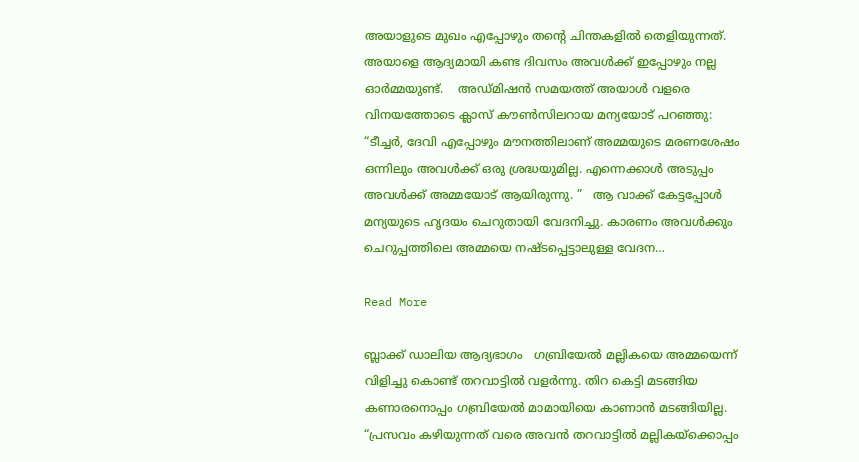അയാളുടെ മുഖം എപ്പോഴും തൻ്റെ ചിന്തകളിൽ തെളിയുന്നത്. അയാളെ ആദ്യമായി കണ്ട ദിവസം അവൾക്ക് ഇപ്പോഴും നല്ല ഓർമ്മയുണ്ട്.    അഡ്മിഷൻ സമയത്ത് അയാൾ വളരെ വിനയത്തോടെ ക്ലാസ് കൗൺസിലറായ മന്യയോട് പറഞ്ഞു:   “ടീച്ചർ, ദേവി എപ്പോഴും മൗനത്തിലാണ് അമ്മയുടെ മരണശേഷം ഒന്നിലും അവൾക്ക് ഒരു ശ്രദ്ധയുമില്ല. എന്നെക്കാൾ അടുപ്പം അവൾക്ക് അമ്മയോട് ആയിരുന്നു. ”   ആ വാക്ക് കേട്ടപ്പോൾ മന്യയുടെ ഹൃദയം ചെറുതായി വേദനിച്ചു. കാരണം അവൾക്കും ചെറുപ്പത്തിലെ അമ്മയെ നഷ്ടപ്പെട്ടാലുള്ള വേദന…

Read More

ബ്ലാക്ക് ഡാലിയ ആദ്യഭാഗം   ഗബ്രിയേൽ മല്ലികയെ അമ്മയെന്ന് വിളിച്ചു കൊണ്ട് തറവാട്ടിൽ വളർന്നു. തിറ കെട്ടി മടങ്ങിയ കണാരനൊപ്പം ഗബ്രിയേൽ മാമായിയെ കാണാൻ മടങ്ങിയില്ല.    “പ്രസവം കഴിയുന്നത് വരെ അവൻ തറവാട്ടിൽ മല്ലികയ്ക്കൊപ്പം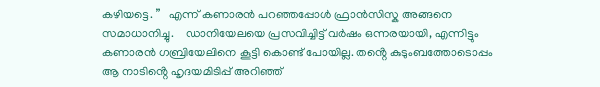കഴിയട്ടെ. ”   എന്ന് കണാരൻ പറഞ്ഞപ്പോൾ ഫ്രാൻസിസ്ക അങ്ങനെ സമാധാനിച്ചു.    ഡാനിയേലയെ പ്രസവിച്ചിട്ട് വർഷം ഒന്നരയായി, എന്നിട്ടും കണാരൻ ഗബ്രിയേലിനെ കൂട്ടി കൊണ്ട് പോയില്ല. തൻ്റെ കുടുംബത്തോടൊപ്പം ആ നാടിൻ്റെ ഹൃദയമിടിപ്പ് അറിഞ്ഞ്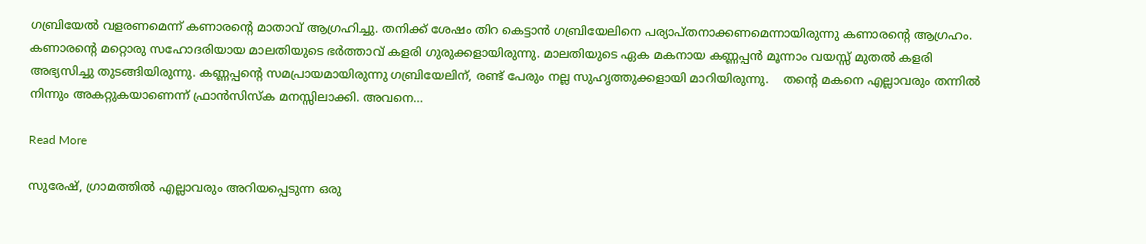ഗബ്രിയേൽ വളരണമെന്ന് കണാരൻ്റെ മാതാവ് ആഗ്രഹിച്ചു. തനിക്ക് ശേഷം തിറ കെട്ടാൻ ഗബ്രിയേലിനെ പര്യാപ്തനാക്കണമെന്നായിരുന്നു കണാരൻ്റെ ആഗ്രഹം.    കണാരൻ്റെ മറ്റൊരു സഹോദരിയായ മാലതിയുടെ ഭർത്താവ് കളരി ഗുരുക്കളായിരുന്നു. മാലതിയുടെ ഏക മകനായ കണ്ണപ്പൻ മൂന്നാം വയസ്സ് മുതൽ കളരി അഭ്യസിച്ചു തുടങ്ങിയിരുന്നു. കണ്ണപ്പൻ്റെ സമപ്രായമായിരുന്നു ഗബ്രിയേലിന്, രണ്ട് പേരും നല്ല സുഹൃത്തുക്കളായി മാറിയിരുന്നു.    തൻ്റെ മകനെ എല്ലാവരും തന്നിൽ നിന്നും അകറ്റുകയാണെന്ന് ഫ്രാൻസിസ്ക മനസ്സിലാക്കി. അവനെ…

Read More

സുരേഷ്, ഗ്രാമത്തിൽ എല്ലാവരും അറിയപ്പെടുന്ന ഒരു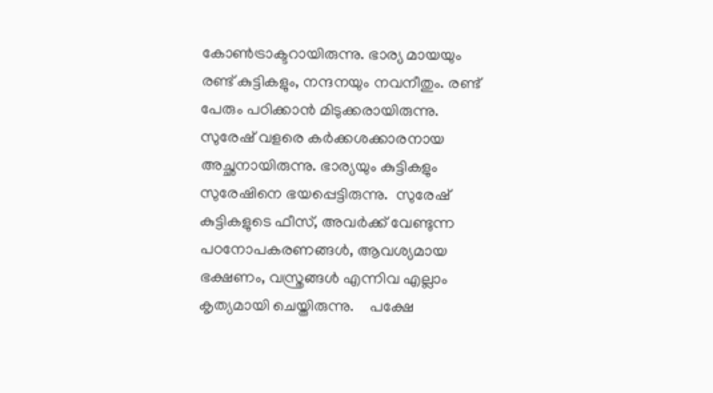കോൺട്രാക്ടറായിരുന്നു. ഭാര്യ മായയും രണ്ട് കുട്ടികളും, നന്ദനയും നവനീതും. രണ്ട് പേരും പഠിക്കാൻ മിടുക്കരായിരുന്നു. സുരേഷ് വളരെ കർക്കശക്കാരനായ അച്ഛനായിരുന്നു. ഭാര്യയും കുട്ടികളും സുരേഷിനെ ഭയപ്പെട്ടിരുന്നു.  സുരേഷ് കുട്ടികളുടെ ഫീസ്, അവർക്ക് വേണ്ടുന്ന പഠനോപകരണങ്ങൾ, ആവശ്യമായ ഭക്ഷണം, വസ്ത്രങ്ങൾ എന്നിവ എല്ലാം കൃത്യമായി ചെയ്തിരുന്നു.    പക്ഷേ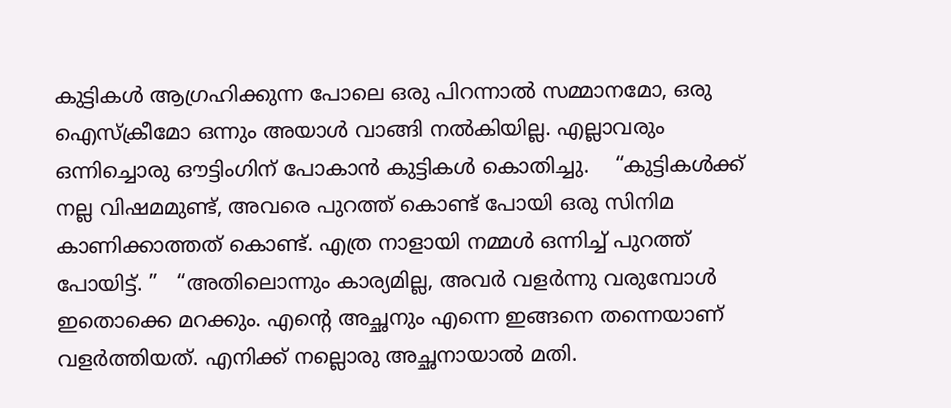കുട്ടികൾ ആഗ്രഹിക്കുന്ന പോലെ ഒരു പിറന്നാൽ സമ്മാനമോ, ഒരു ഐസ്ക്രീമോ ഒന്നും അയാൾ വാങ്ങി നൽകിയില്ല. എല്ലാവരും ഒന്നിച്ചൊരു ഔട്ടിംഗിന് പോകാൻ കുട്ടികൾ കൊതിച്ചു.    “കുട്ടികൾക്ക് നല്ല വിഷമമുണ്ട്, അവരെ പുറത്ത് കൊണ്ട് പോയി ഒരു സിനിമ കാണിക്കാത്തത് കൊണ്ട്. എത്ര നാളായി നമ്മൾ ഒന്നിച്ച് പുറത്ത് പോയിട്ട്. ”   “അതിലൊന്നും കാര്യമില്ല, അവർ വളർന്നു വരുമ്പോൾ ഇതൊക്കെ മറക്കും. എൻ്റെ അച്ഛനും എന്നെ ഇങ്ങനെ തന്നെയാണ് വളർത്തിയത്. എനിക്ക് നല്ലൊരു അച്ഛനായാൽ മതി.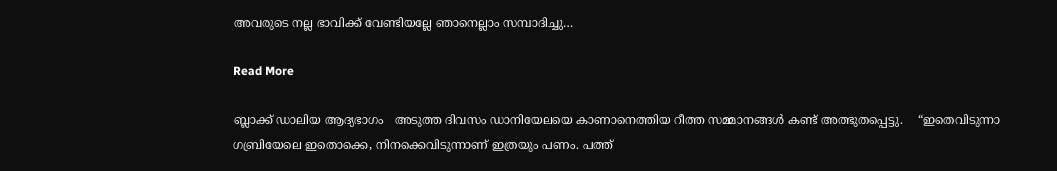അവരുടെ നല്ല ഭാവിക്ക് വേണ്ടിയല്ലേ ഞാനെല്ലാം സമ്പാദിച്ചു…

Read More

ബ്ലാക്ക് ഡാലിയ ആദ്യഭാഗം   അടുത്ത ദിവസം ഡാനിയേലയെ കാണാനെത്തിയ റീത്ത സമ്മാനങ്ങൾ കണ്ട് അത്ഭുതപ്പെട്ടു.    “ഇതെവിടുന്നാ ഗബ്രിയേലെ ഇതൊക്കെ, നിനക്കെവിടുന്നാണ് ഇത്രയും പണം. പത്ത്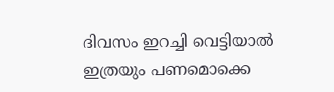ദിവസം ഇറച്ചി വെട്ടിയാൽ ഇത്രയും പണമൊക്കെ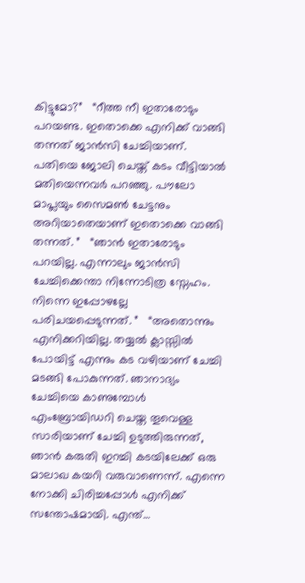കിട്ടുമോ?”   “റീത്ത നീ ഇതാരോടും പറയണ്ട. ഇതൊക്കെ എനിക്ക് വാങ്ങി തന്നത് ജാൻസി ചേച്ചിയാണ്. പതിയെ ജോലി ചെയ്ത് കടം വീട്ടിയാൽ മതിയെന്നവർ പറഞ്ഞു. പൗലോ മാപ്ലയും സൈമൺ ചേട്ടനും അറിയാതെയാണ് ഇതൊക്കെ വാങ്ങി തന്നത്. ”   “ഞാൻ ഇതാരോടും പറയില്ല. എന്നാലും ജാൻസി ചേച്ചിക്കെന്താ നിന്നോടിത്ര സ്നേഹം. നിന്നെ ഇപ്പോഴല്ലേ പരിചയപ്പെടുന്നത്. ”   “അതൊന്നും എനിക്കറിയില്ല. തയ്യൽ ക്ലാസ്സിൽ പോയിട്ട് എന്നും കട വഴിയാണ് ചേച്ചി മടങ്ങി പോകുന്നത്. ഞാനാദ്യം ചേച്ചിയെ കാണുമ്പോൾ എംബ്രോയിഡറി ചെയ്ത തൂവെള്ള സാരിയാണ് ചേച്ചി ഉടുത്തിരുന്നത്, ഞാൻ കരുതി ഇറച്ചി കടയിലേക്ക് ഒരു മാലാഖ കയറി വരുവാണെന്ന്. എന്നെ നോക്കി ചിരിച്ചപ്പോൾ എനിക്ക് സന്തോഷമായി. എന്ത്…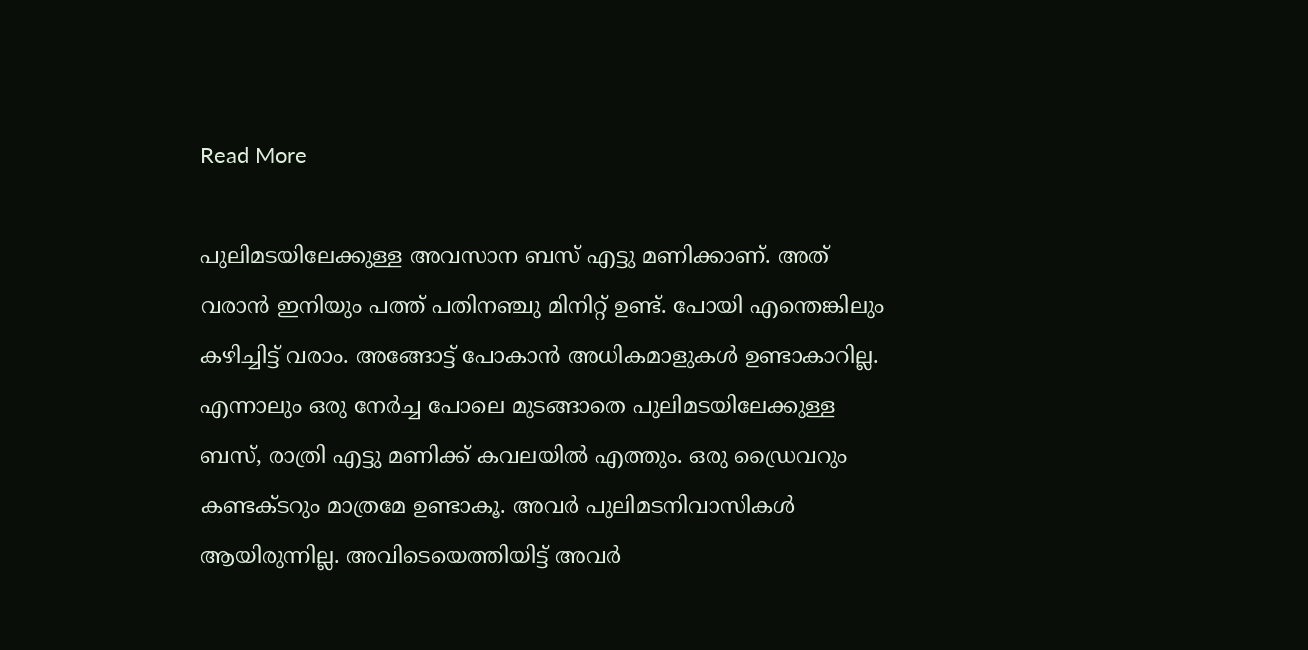Read More

പുലിമടയിലേക്കുള്ള അവസാന ബസ് എട്ടു മണിക്കാണ്. അത് വരാൻ ഇനിയും പത്ത് പതിനഞ്ചു മിനിറ്റ് ഉണ്ട്. പോയി എന്തെങ്കിലും കഴിച്ചിട്ട് വരാം. അങ്ങോട്ട് പോകാൻ അധികമാളുകൾ ഉണ്ടാകാറില്ല. എന്നാലും ഒരു നേർച്ച പോലെ മുടങ്ങാതെ പുലിമടയിലേക്കുള്ള ബസ്, രാത്രി എട്ടു മണിക്ക് കവലയിൽ എത്തും. ഒരു ഡ്രൈവറും കണ്ടക്ടറും മാത്രമേ ഉണ്ടാകൂ. അവർ പുലിമടനിവാസികൾ ആയിരുന്നില്ല. അവിടെയെത്തിയിട്ട് അവർ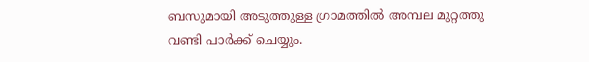ബസുമായി അടുത്തുള്ള ഗ്രാമത്തിൽ അമ്പല മുറ്റത്തു വണ്ടി പാർക്ക് ചെയ്യും.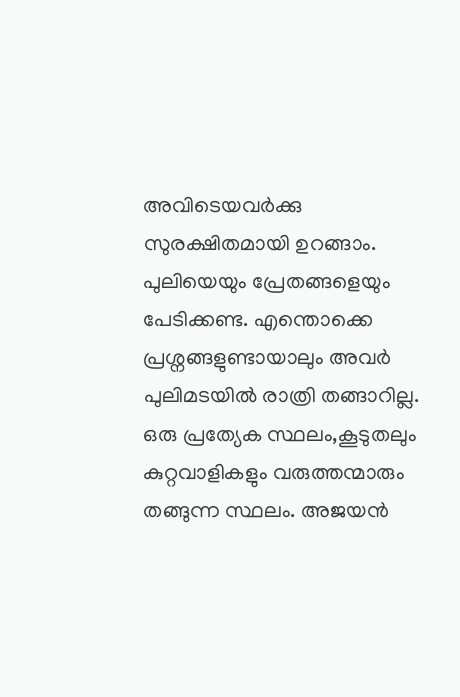അവിടെയവർക്കു സുരക്ഷിതമായി ഉറങ്ങാം. പുലിയെയും പ്രേതങ്ങളെയും പേടിക്കണ്ട. എന്തൊക്കെ പ്രശ്നങ്ങളുണ്ടായാലും അവർ പുലിമടയിൽ രാത്രി തങ്ങാറില്ല. ഒരു പ്രത്യേക സ്ഥലം,കൂടുതലും കുറ്റവാളികളും വരുത്തന്മാരും തങ്ങുന്ന സ്ഥലം. അജയൻ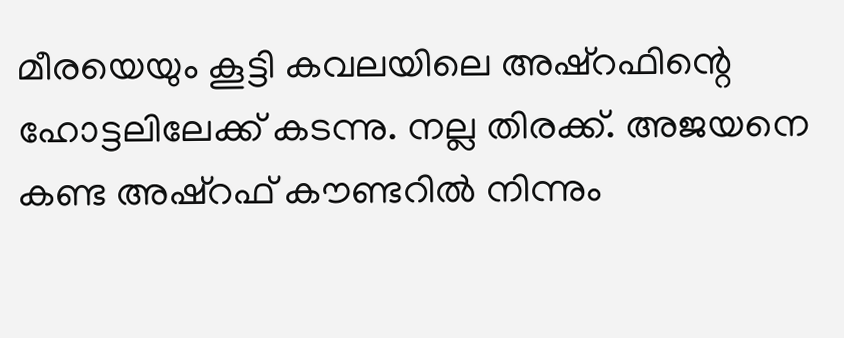മീരയെയും കൂട്ടി കവലയിലെ അഷ്‌റഫിന്റെ ഹോട്ടലിലേക്ക് കടന്നു. നല്ല തിരക്ക്. അജയനെ കണ്ട അഷ്‌റഫ് കൗണ്ടറിൽ നിന്നും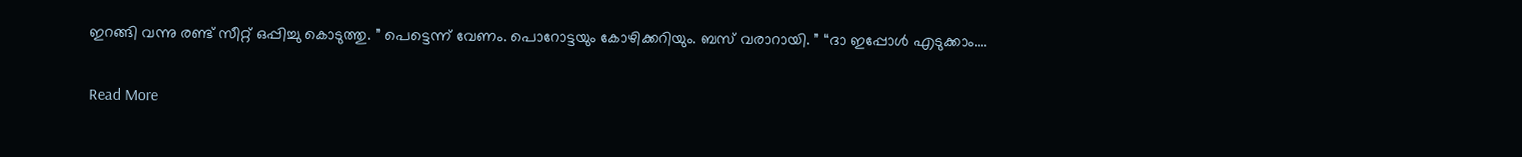ഇറങ്ങി വന്നു രണ്ട് സീറ്റ് ഒപ്പിച്ചു കൊടുത്തു. ” പെട്ടെന്ന് വേണം. പൊറോട്ടയും കോഴിക്കറിയും. ബസ് വരാറായി. ” “ദാ ഇപ്പോൾ എടുക്കാം.…

Read More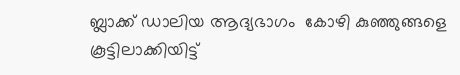ബ്ലാക്ക് ഡാലിയ ആദ്യഭാഗം  കോഴി കുഞ്ഞുങ്ങളെ കൂട്ടിലാക്കിയിട്ട്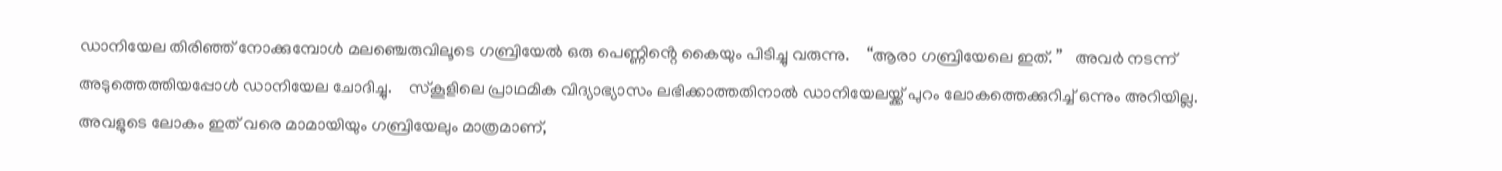ഡാനിയേല തിരിഞ്ഞ് നോക്കുമ്പോൾ മലഞ്ചെരുവിലൂടെ ഗബ്രിയേൽ ഒരു പെണ്ണിൻ്റെ കൈയും പിടിച്ചു വരുന്നു.    “ആരാ ഗബ്രിയേലെ ഇത്. ”   അവർ നടന്ന് അടുത്തെത്തിയപ്പോൾ ഡാനിയേല ചോദിച്ചു.    സ്കൂളിലെ പ്രാഥമിക വിദ്യാഭ്യാസം ലഭിക്കാത്തതിനാൽ ഡാനിയേലയ്ക്ക് പുറം ലോകത്തെക്കുറിച്ച് ഒന്നും അറിയില്ല. അവളുടെ ലോകം ഇത് വരെ മാമായിയും ഗബ്രിയേലും മാത്രമാണ്,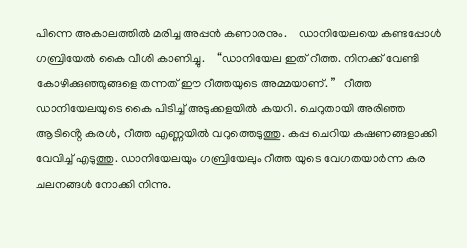പിന്നെ അകാലത്തിൽ മരിച്ച അപ്പൻ കണാരനും.    ഡാനിയേലയെ കണ്ടപ്പോൾ ഗബ്രിയേൽ കൈ വീശി കാണിച്ചു.    “ഡാനിയേല ഇത് റീത്ത. നിനക്ക് വേണ്ടി കോഴിക്കുഞ്ഞുങ്ങളെ തന്നത് ഈ റീത്തയുടെ അമ്മയാണ്. ”   റീത്ത ഡാനിയേലയുടെ കൈ പിടിച്ച് അടുക്കളയിൽ കയറി. ചെറുതായി അരിഞ്ഞ ആടിൻ്റെ കരൾ, റീത്ത എണ്ണയിൽ വറുത്തെടുത്തു. കപ്പ ചെറിയ കഷണങ്ങളാക്കി വേവിച്ച് എടുത്തു. ഡാനിയേലയും ഗബ്രിയേലും റീത്ത യുടെ വേഗതയാർന്ന കര ചലനങ്ങൾ നോക്കി നിന്നു.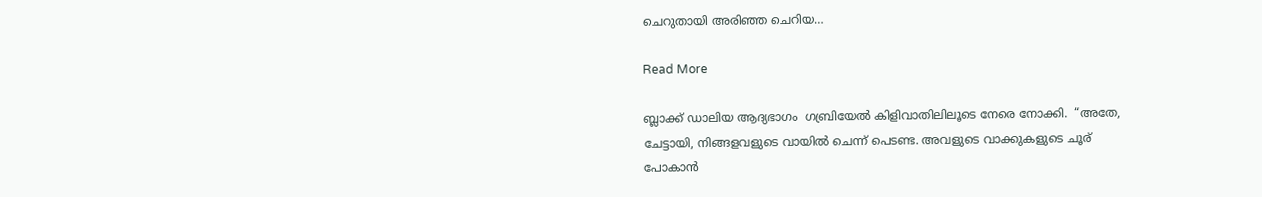ചെറുതായി അരിഞ്ഞ ചെറിയ…

Read More

ബ്ലാക്ക് ഡാലിയ ആദ്യഭാഗം  ഗബ്രിയേൽ കിളിവാതിലിലൂടെ നേരെ നോക്കി.  “അതേ, ചേട്ടായി, നിങ്ങളവളുടെ വായിൽ ചെന്ന് പെടണ്ട. അവളുടെ വാക്കുകളുടെ ചൂര് പോകാൻ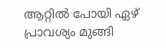ആറ്റിൽ പോയി ഏഴ് പ്രാവശ്യം മുങ്ങി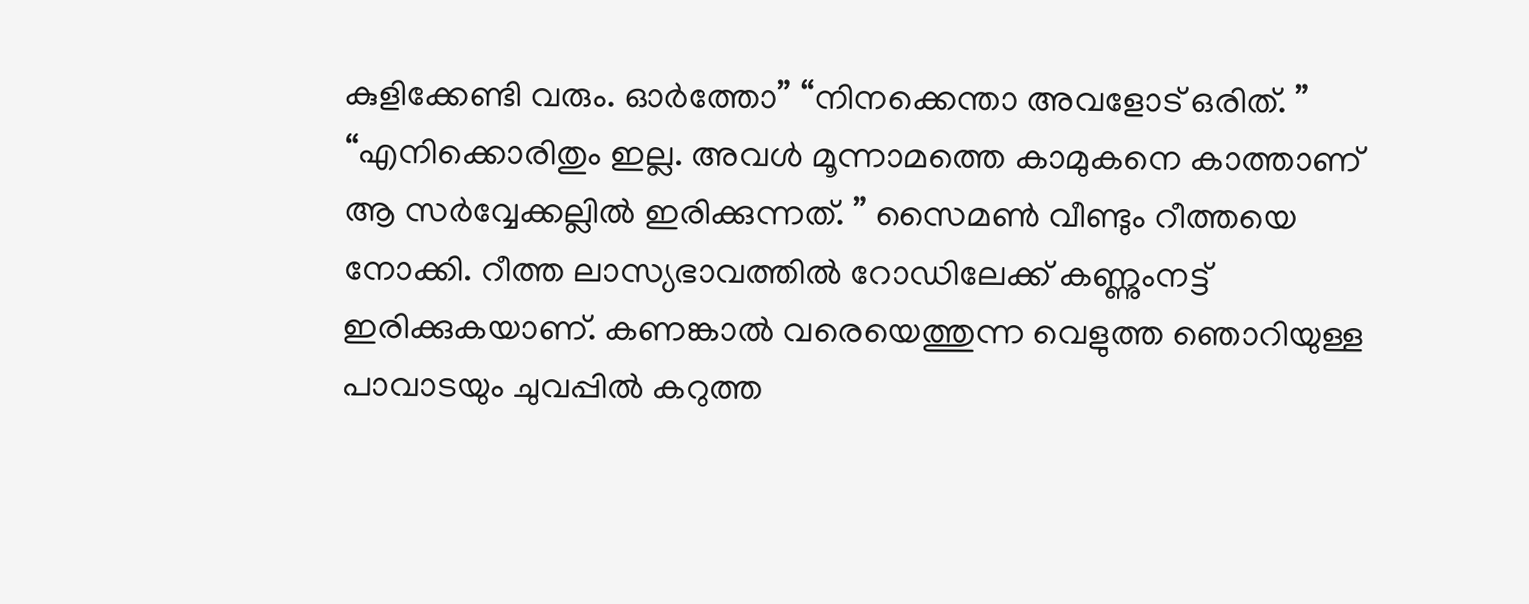കുളിക്കേണ്ടി വരും. ഓർത്തോ” “നിനക്കെന്താ അവളോട് ഒരിത്. ” “എനിക്കൊരിതും ഇല്ല. അവൾ മൂന്നാമത്തെ കാമുകനെ കാത്താണ് ആ സർവ്വേക്കല്ലിൽ ഇരിക്കുന്നത്. ” സൈമൺ വീണ്ടും റീത്തയെ നോക്കി. റീത്ത ലാസ്യഭാവത്തിൽ റോഡിലേക്ക് കണ്ണുംനട്ട് ഇരിക്കുകയാണ്. കണങ്കാൽ വരെയെത്തുന്ന വെളുത്ത ഞൊറിയുള്ള പാവാടയും ചുവപ്പിൽ കറുത്ത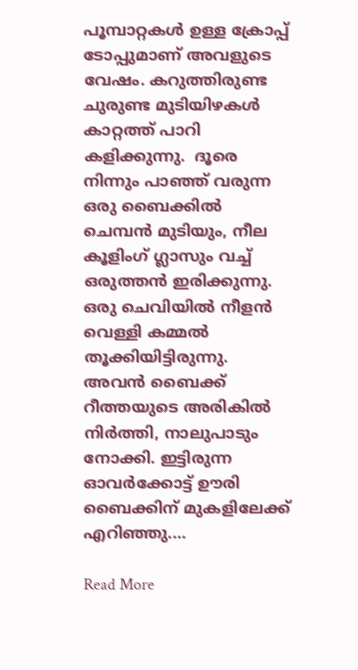പൂമ്പാറ്റകൾ ഉള്ള ക്രോപ്പ് ടോപ്പുമാണ് അവളുടെ വേഷം. കറുത്തിരുണ്ട ചുരുണ്ട മുടിയിഴകൾ കാറ്റത്ത് പാറി കളിക്കുന്നു.  ദൂരെ നിന്നും പാഞ്ഞ് വരുന്ന ഒരു ബൈക്കിൽ ചെമ്പൻ മുടിയും, നീല കൂളിംഗ് ഗ്ലാസും വച്ച് ഒരുത്തൻ ഇരിക്കുന്നു. ഒരു ചെവിയിൽ നീളൻ വെള്ളി കമ്മൽ തൂക്കിയിട്ടിരുന്നു. അവൻ ബൈക്ക് റീത്തയുടെ അരികിൽ നിർത്തി, നാലുപാടും നോക്കി. ഇട്ടിരുന്ന ഓവർക്കോട്ട് ഊരി ബൈക്കിന് മുകളിലേക്ക് എറിഞ്ഞു.…

Read More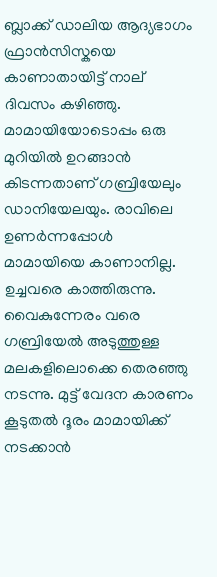ബ്ലാക്ക് ഡാലിയ ആദ്യഭാഗം  ഫ്രാൻസിസ്കയെ കാണാതായിട്ട് നാല് ദിവസം കഴിഞ്ഞു. മാമായിയോടൊപ്പം ഒരു മുറിയിൽ ഉറങ്ങാൻ കിടന്നതാണ് ഗബ്രിയേലും ഡാനിയേലയും. രാവിലെ ഉണർന്നപ്പോൾ മാമായിയെ കാണാനില്ല. ഉച്ചവരെ കാത്തിരുന്നു. വൈകുന്നേരം വരെ ഗബ്രിയേൽ അടുത്തുള്ള മലകളിലൊക്കെ തെരഞ്ഞു നടന്നു. മുട്ട് വേദന കാരണം കൂടുതൽ ദൂരം മാമായിക്ക് നടക്കാൻ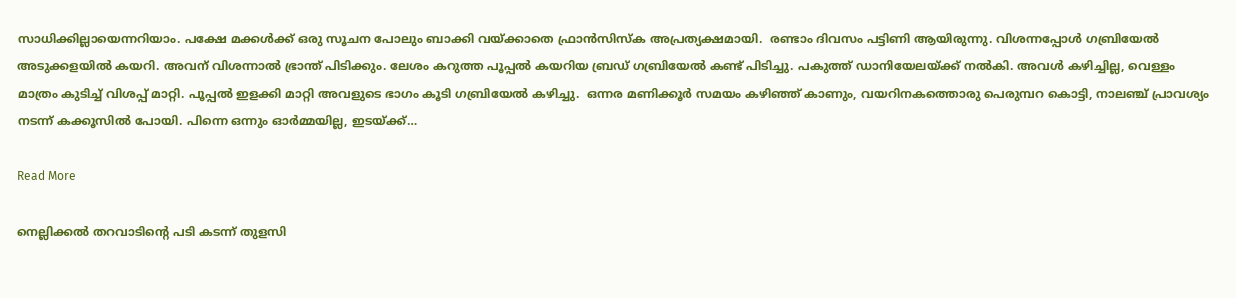സാധിക്കില്ലായെന്നറിയാം. പക്ഷേ മക്കൾക്ക് ഒരു സൂചന പോലും ബാക്കി വയ്ക്കാതെ ഫ്രാൻസിസ്ക അപ്രത്യക്ഷമായി.  രണ്ടാം ദിവസം പട്ടിണി ആയിരുന്നു. വിശന്നപ്പോൾ ഗബ്രിയേൽ അടുക്കളയിൽ കയറി. അവന് വിശന്നാൽ ഭ്രാന്ത് പിടിക്കും. ലേശം കറുത്ത പൂപ്പൽ കയറിയ ബ്രഡ് ഗബ്രിയേൽ കണ്ട് പിടിച്ചു. പകുത്ത് ഡാനിയേലയ്ക്ക് നൽകി. അവൾ കഴിച്ചില്ല, വെള്ളം മാത്രം കുടിച്ച് വിശപ്പ് മാറ്റി. പൂപ്പൽ ഇളക്കി മാറ്റി അവളുടെ ഭാഗം കൂടി ഗബ്രിയേൽ കഴിച്ചു.  ഒന്നര മണിക്കൂർ സമയം കഴിഞ്ഞ് കാണും, വയറിനകത്തൊരു പെരുമ്പറ കൊട്ടി, നാലഞ്ച് പ്രാവശ്യം നടന്ന് കക്കൂസിൽ പോയി. പിന്നെ ഒന്നും ഓർമ്മയില്ല, ഇടയ്ക്ക്…

Read More

നെല്ലിക്കൽ തറവാടിൻ്റെ പടി കടന്ന് തുളസി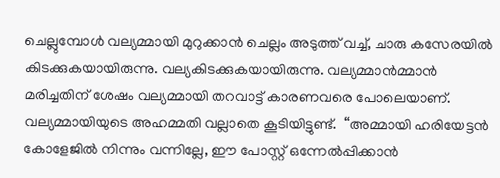ചെല്ലുമ്പോൾ വല്യമ്മായി മുറുക്കാൻ ചെല്ലം അടുത്ത് വച്ച്, ചാരു കസേരയിൽ കിടക്കുകയായിരുന്നു. വല്യകിടക്കുകയായിരുന്നു. വല്യമ്മാൻമ്മാൻ മരിച്ചതിന് ശേഷം വല്യമ്മായി തറവാട്ട് കാരണവരെ പോലെയാണ്. വല്യമ്മായിയുടെ അഹമ്മതി വല്ലാതെ കൂടിയിട്ടുണ്ട്.  “അമ്മായി ഹരിയേട്ടൻ കോളേജിൽ നിന്നും വന്നില്ലേ, ഈ പോസ്റ്റ് ഒന്നേൽപ്പിക്കാൻ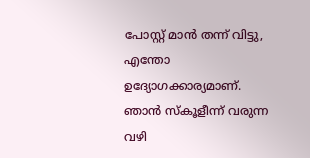പോസ്റ്റ് മാൻ തന്ന് വിട്ടു, എന്തോ ഉദ്യോഗക്കാര്യമാണ്. ഞാൻ സ്കൂളീന്ന് വരുന്ന വഴി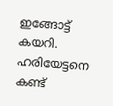ഇങ്ങോട്ട് കയറി. ഹരിയേട്ടനെ കണ്ട്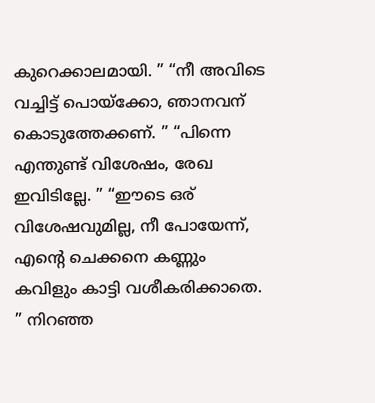കുറെക്കാലമായി. ” “നീ അവിടെ വച്ചിട്ട് പൊയ്ക്കോ, ഞാനവന് കൊടുത്തേക്കണ്. ” “പിന്നെ എന്തുണ്ട് വിശേഷം, രേഖ ഇവിടില്ലേ. ” “ഈടെ ഒര് വിശേഷവുമില്ല, നീ പോയേന്ന്, എൻ്റെ ചെക്കനെ കണ്ണും കവിളും കാട്ടി വശീകരിക്കാതെ. ” നിറഞ്ഞ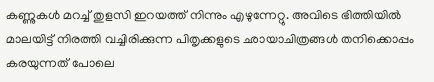കണ്ണുകൾ മറച്ച് തുളസി ഇറയത്ത് നിന്നും എഴുന്നേറ്റു. അവിടെ ഭിത്തിയിൽ മാലയിട്ട് നിരത്തി വച്ചിരിക്കുന്ന പിതൃക്കളുടെ ഛായാചിത്രങ്ങൾ തനിക്കൊപ്പം കരയുന്നത് പോലെ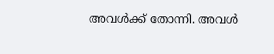അവൾക്ക് തോന്നി. അവൾ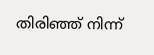തിരിഞ്ഞ് നിന്ന്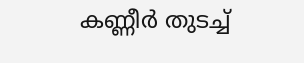കണ്ണീർ തുടച്ച്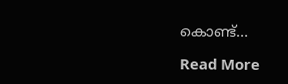കൊണ്ട്…

Read More